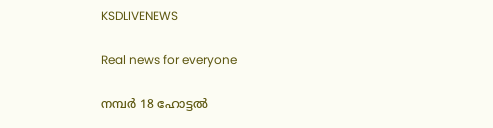KSDLIVENEWS

Real news for everyone

നമ്പർ 18 ഹോട്ടൽ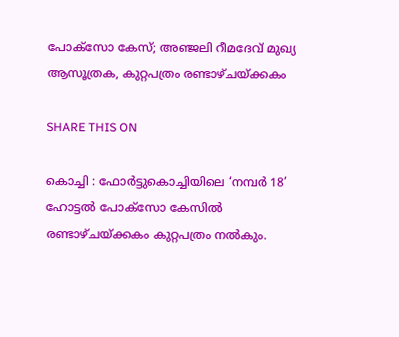പോക്സോ കേസ്; അഞ്ജലി റീമദേവ്‌ മുഖ്യ ആസൂത്രക, കുറ്റപത്രം രണ്ടാഴ്ചയ്ക്കകം

SHARE THIS ON

കൊച്ചി : ഫോർട്ടുകൊച്ചിയിലെ ‘നമ്പർ 18’ ഹോട്ടൽ പോക്സോ കേസിൽ രണ്ടാഴ്ചയ്ക്കകം കുറ്റപത്രം നൽകും.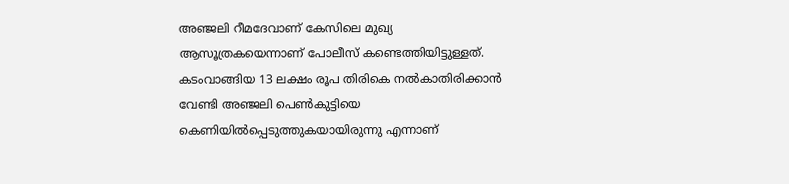അഞ്ജലി റീമദേവാണ് കേസിലെ മുഖ്യ ആസൂത്രകയെന്നാണ് പോലീസ് കണ്ടെത്തിയിട്ടുള്ളത്. കടംവാങ്ങിയ 13 ലക്ഷം രൂപ തിരികെ നൽകാതിരിക്കാൻ വേണ്ടി അഞ്ജലി പെൺകുട്ടിയെ കെണിയിൽപ്പെടുത്തുകയായിരുന്നു എന്നാണ്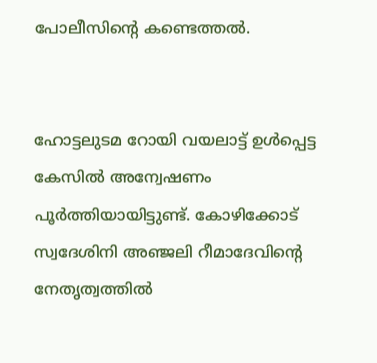പോലീസിന്റെ കണ്ടെത്തൽ.


ഹോട്ടലുടമ റോയി വയലാട്ട് ഉൾപ്പെട്ട കേസിൽ അന്വേഷണം പൂർത്തിയായിട്ടുണ്ട്. കോഴിക്കോട് സ്വദേശിനി അഞ്ജലി റീമാദേവിന്റെ നേതൃത്വത്തിൽ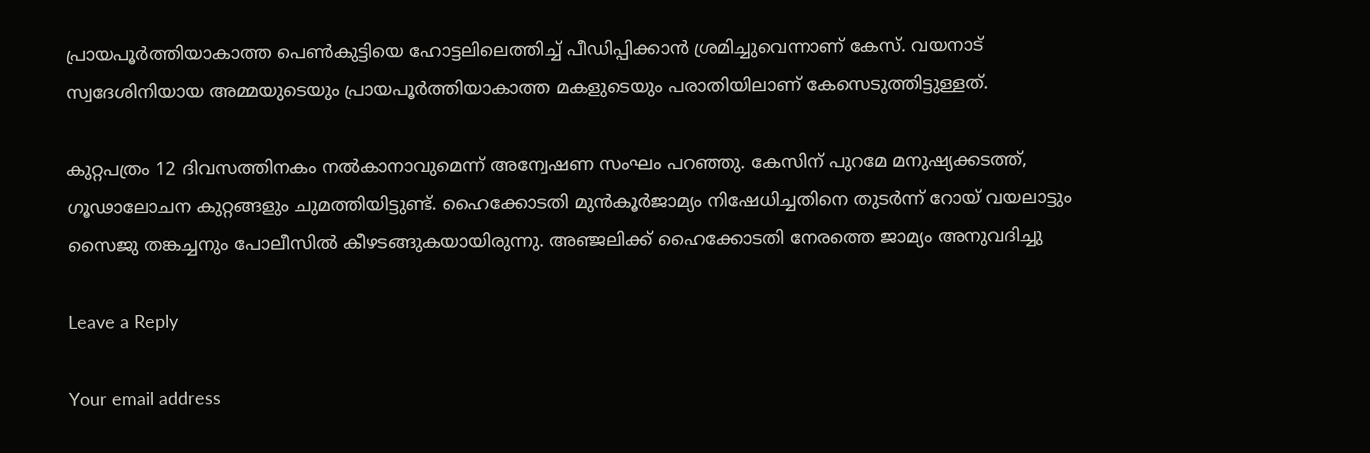പ്രായപൂർത്തിയാകാത്ത പെൺകുട്ടിയെ ഹോട്ടലിലെത്തിച്ച് പീഡിപ്പിക്കാൻ ശ്രമിച്ചുവെന്നാണ് കേസ്. വയനാട് സ്വദേശിനിയായ അമ്മയുടെയും പ്രായപൂർത്തിയാകാത്ത മകളുടെയും പരാതിയിലാണ് കേസെടുത്തിട്ടുള്ളത്.

കുറ്റപത്രം 12 ദിവസത്തിനകം നൽകാനാവുമെന്ന് അന്വേഷണ സംഘം പറഞ്ഞു. കേസിന് പുറമേ മനുഷ്യക്കടത്ത്, ഗൂഢാലോചന കുറ്റങ്ങളും ചുമത്തിയിട്ടുണ്ട്. ഹൈക്കോടതി മുൻകൂർജാമ്യം നിഷേധിച്ചതിനെ തുടർന്ന് റോയ് വയലാട്ടും സൈജു തങ്കച്ചനും പോലീസിൽ കീഴടങ്ങുകയായിരുന്നു. അഞ്ജലിക്ക് ഹൈക്കോടതി നേരത്തെ ജാമ്യം അനുവദിച്ചു

Leave a Reply

Your email address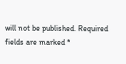will not be published. Required fields are marked *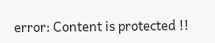error: Content is protected !!